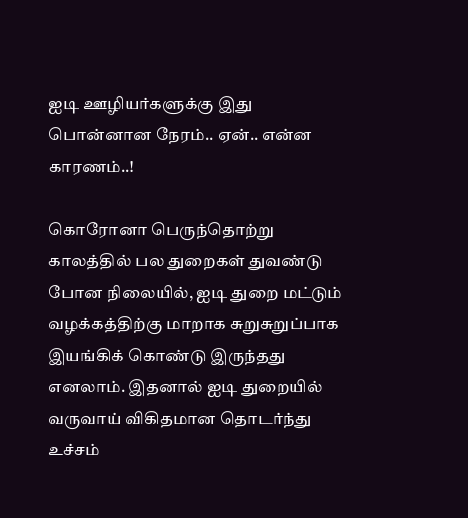ஐடி ஊழியர்களுக்கு இது பொன்னான நேரம்.. ஏன்.. என்ன காரணம்..!

கொரோனா பெருந்தொற்று காலத்தில் பல துறைகள் துவண்டு போன நிலையில், ஐடி துறை மட்டும் வழக்கத்திற்கு மாறாக சுறுசுறுப்பாக இயங்கிக் கொண்டு இருந்தது எனலாம். இதனால் ஐடி துறையில் வருவாய் விகிதமான தொடர்ந்து உச்சம்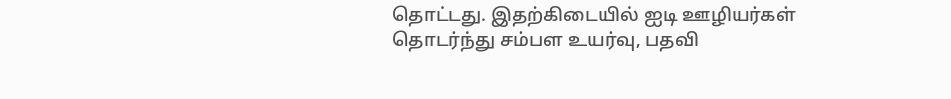தொட்டது. இதற்கிடையில் ஐடி ஊழியர்கள் தொடர்ந்து சம்பள உயர்வு, பதவி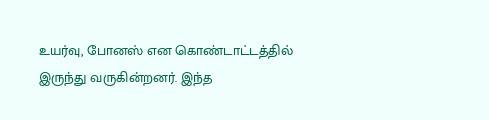உயர்வு, போனஸ் என கொண்டாட்டத்தில் இருந்து வருகின்றனர். இந்த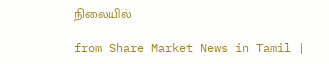நிலையில்

from Share Market News in Tamil |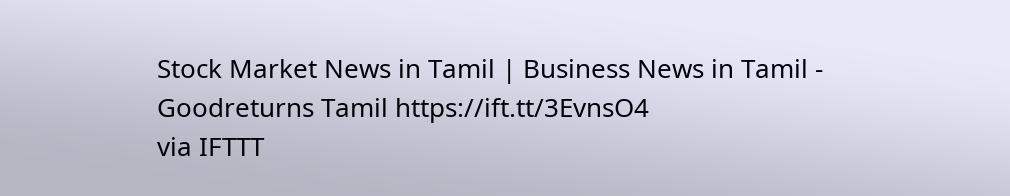Stock Market News in Tamil | Business News in Tamil - Goodreturns Tamil https://ift.tt/3EvnsO4
via IFTTT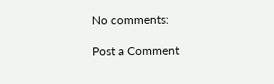No comments:

Post a Comment